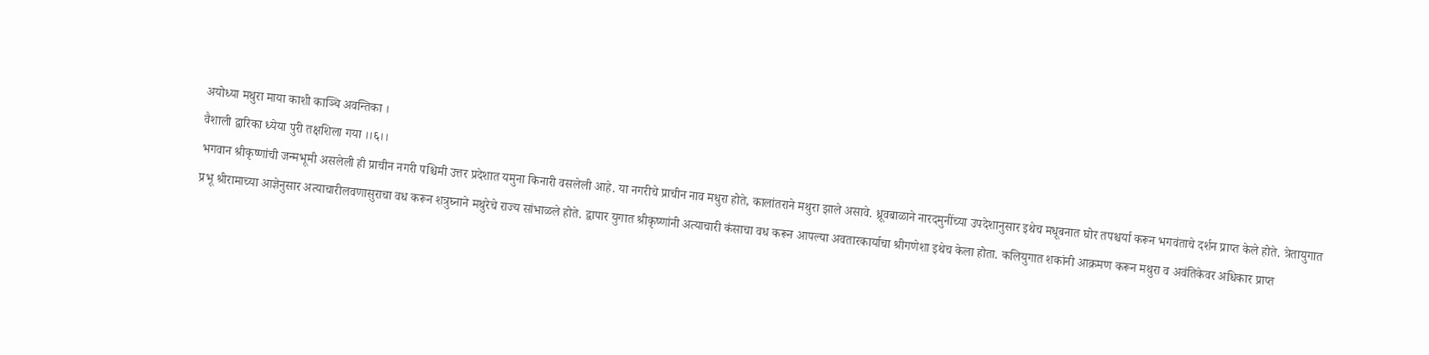अयोध्या मथुरा माया काशी काञ्चि अवन्तिका ।
वैशाली द्वारिका ध्येया पुरी तक्षशिला गया ।।६।।
भगवान श्रीकृष्णांची जन्मभूमी असलेली ही प्राचीन नगरी पश्चिमी उत्तर प्रदेशात यमुना किनारी वसलेली आहे. या नगरीचे प्राचीन नाव मधुरा होते, कालांतराने मथुरा झाले असावे. ध्रूवबाळाने नारदमुनींच्या उपदेशानुसार इथेच मधूबनात घोर तपश्चर्या करून भगवंताचे दर्शन प्राप्त केले होते. त्रेतायुगात प्रभू श्रीरामाच्या आज्ञेनुसार अत्याचारीलवणासुराचा वध करून शत्रुघ्नाने मथुरेचे राज्य सांभाळले होते. द्वापार युगात श्रीकृष्णांनी अत्याचारी कंसाचा वध करून आपल्या अवतारकार्याचा श्रीगणेशा इथेच केला होता. कलियुगात शकांनी आक्रमण करून मथुरा व अवंतिकेवर अधिकार प्राप्त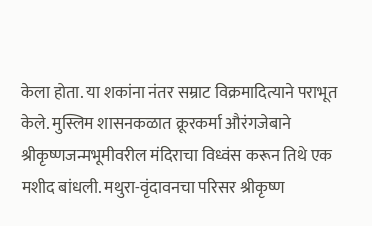केला होता. या शकांना नंतर सम्राट विक्रमादित्याने पराभूत केले. मुस्लिम शासनकळात क्रूरकर्मा औरंगजेबाने श्रीकृष्णजन्मभूमीवरील मंदिराचा विध्वंस करून तिथे एक मशीद बांधली. मथुरा-वृंदावनचा परिसर श्रीकृष्ण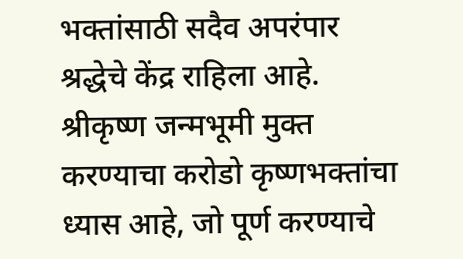भक्तांसाठी सदैव अपरंपार श्रद्धेचे केंद्र राहिला आहे. श्रीकृष्ण जन्मभूमी मुक्त करण्याचा करोडो कृष्णभक्तांचा ध्यास आहे, जो पूर्ण करण्याचे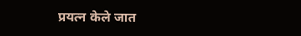प्रयत्न केले जात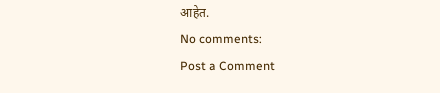आहेत.
No comments:
Post a Comment